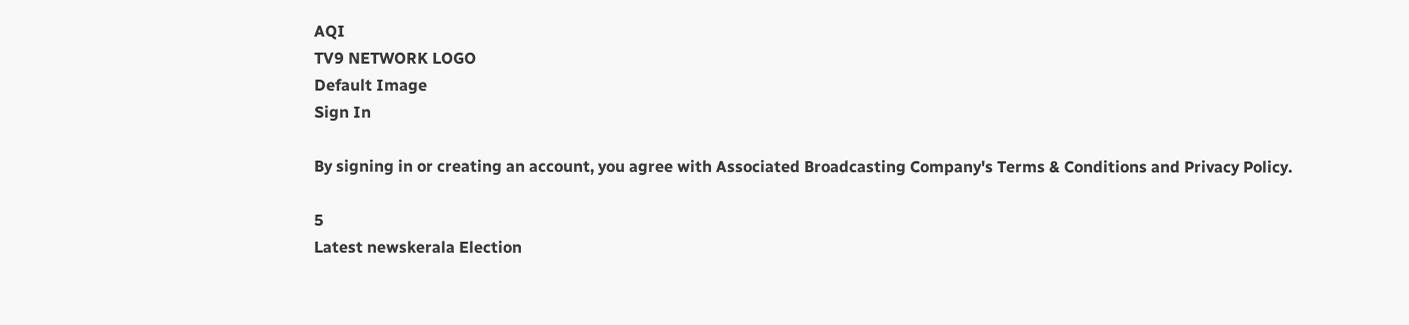AQI
TV9 NETWORK LOGO
Default Image
Sign In

By signing in or creating an account, you agree with Associated Broadcasting Company's Terms & Conditions and Privacy Policy.

5
Latest newskerala Election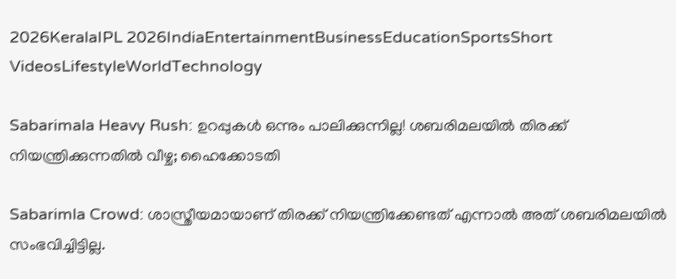2026KeralaIPL 2026IndiaEntertainmentBusinessEducationSportsShort VideosLifestyleWorldTechnology

Sabarimala Heavy Rush: ഉറപ്പുകൾ ഒന്നും പാലിക്കുന്നില്ല! ശബരിമലയിൽ തിരക്ക് നിയന്ത്രിക്കുന്നതിൽ വീഴ്ച; ഹൈക്കോടതി

Sabarimla Crowd: ശാസ്ത്രീയമായാണ് തിരക്ക് നിയന്ത്രിക്കേണ്ടത് എന്നാൽ അത് ശബരിമലയിൽ സംഭവിച്ചിട്ടില്ല.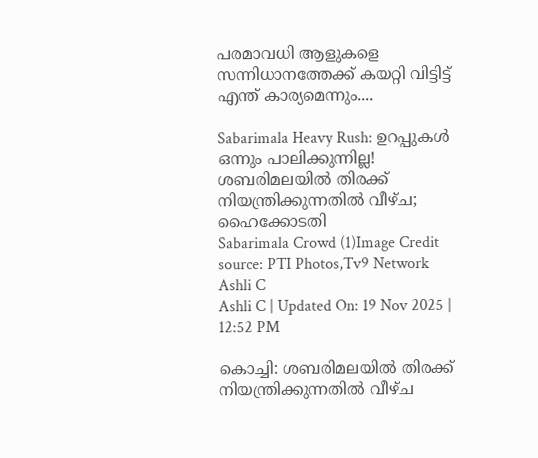പരമാവധി ആളുകളെ സന്നിധാനത്തേക്ക് കയറ്റി വിട്ടിട്ട് എന്ത് കാര്യമെന്നും....

Sabarimala Heavy Rush: ഉറപ്പുകൾ ഒന്നും പാലിക്കുന്നില്ല! ശബരിമലയിൽ തിരക്ക് നിയന്ത്രിക്കുന്നതിൽ വീഴ്ച; ഹൈക്കോടതി
Sabarimala Crowd (1)Image Credit source: PTI Photos,Tv9 Network
Ashli C
Ashli C | Updated On: 19 Nov 2025 | 12:52 PM

കൊച്ചി: ശബരിമലയിൽ തിരക്ക് നിയന്ത്രിക്കുന്നതിൽ വീഴ്ച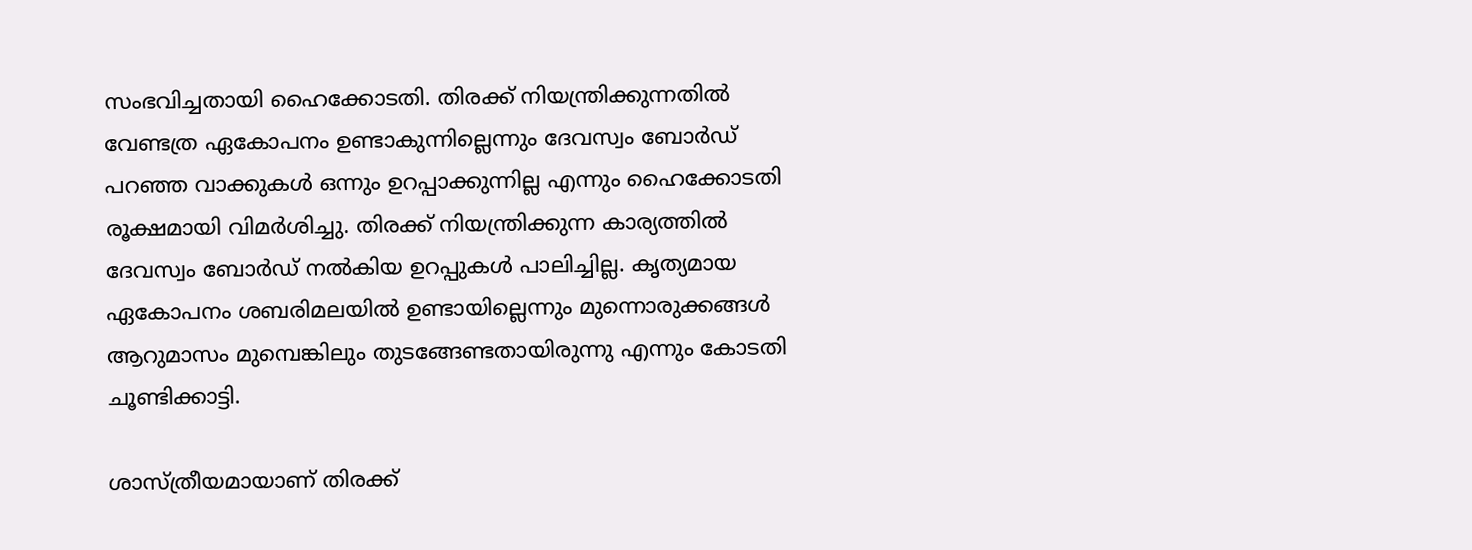സംഭവിച്ചതായി ഹൈക്കോടതി. തിരക്ക് നിയന്ത്രിക്കുന്നതിൽ വേണ്ടത്ര ഏകോപനം ഉണ്ടാകുന്നില്ലെന്നും ദേവസ്വം ബോർഡ് പറഞ്ഞ വാക്കുകൾ ഒന്നും ഉറപ്പാക്കുന്നില്ല എന്നും ഹൈക്കോടതി രൂക്ഷമായി വിമർശിച്ചു. തിരക്ക് നിയന്ത്രിക്കുന്ന കാര്യത്തിൽ ദേവസ്വം ബോർഡ് നൽകിയ ഉറപ്പുകൾ പാലിച്ചില്ല. കൃത്യമായ ഏകോപനം ശബരിമലയിൽ ഉണ്ടായില്ലെന്നും മുന്നൊരുക്കങ്ങൾ ആറുമാസം മുമ്പെങ്കിലും തുടങ്ങേണ്ടതായിരുന്നു എന്നും കോടതി ചൂണ്ടിക്കാട്ടി.

ശാസ്ത്രീയമായാണ് തിരക്ക്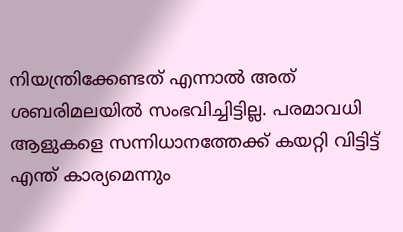നിയന്ത്രിക്കേണ്ടത് എന്നാൽ അത് ശബരിമലയിൽ സംഭവിച്ചിട്ടില്ല. പരമാവധി ആളുകളെ സന്നിധാനത്തേക്ക് കയറ്റി വിട്ടിട്ട് എന്ത് കാര്യമെന്നും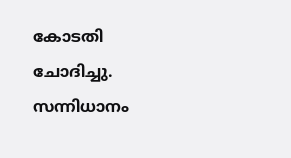കോടതി ചോദിച്ചു. സന്നിധാനം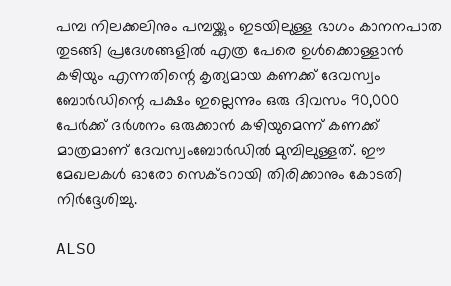പമ്പ നിലക്കലിനും പമ്പയ്ക്കും ഇടയിലുള്ള ഭാഗം കാനനപാത തുടങ്ങി പ്രദേശങ്ങളിൽ എത്ര പേരെ ഉൾക്കൊള്ളാൻ കഴിയും എന്നതിന്റെ കൃത്യമായ കണക്ക് ദേവസ്വം ബോർഡിന്റെ പക്ഷം ഇല്ലെന്നും ഒരു ദിവസം 90,000 പേർക്ക് ദർശനം ഒരുക്കാൻ കഴിയുമെന്ന് കണക്ക് മാത്രമാണ് ദേവസ്വംബോർഡിൽ മുമ്പിലുള്ളത്. ഈ മേഖലകൾ ഓരോ സെക്ടറായി തിരിക്കാനും കോടതി നിർദ്ദേശിച്ചു.

ALSO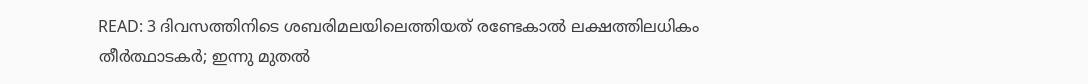READ: 3 ദിവസത്തിനിടെ ശബരിമലയിലെത്തിയത് രണ്ടേകാല്‍ ലക്ഷത്തിലധികം തീർത്ഥാടകർ; ഇന്നു മുതൽ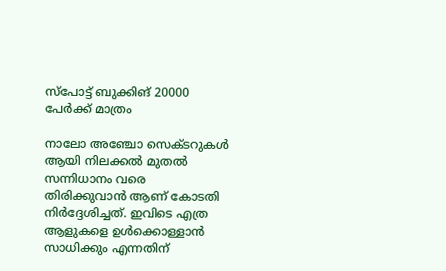സ്പോട്ട് ബുക്കിങ് 20000 പേർക്ക് മാത്രം

നാലോ അഞ്ചോ സെക്ടറുകൾ ആയി നിലക്കൽ മുതൽ സന്നിധാനം വരെ തിരിക്കുവാൻ ആണ് കോടതി നിർദ്ദേശിച്ചത്. ഇവിടെ എത്ര ആളുകളെ ഉൾക്കൊള്ളാൻ സാധിക്കും എന്നതിന്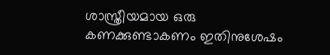ശാസ്ത്രീയമായ ഒരു കണക്കുണ്ടാകണം ഇതിനുശേഷം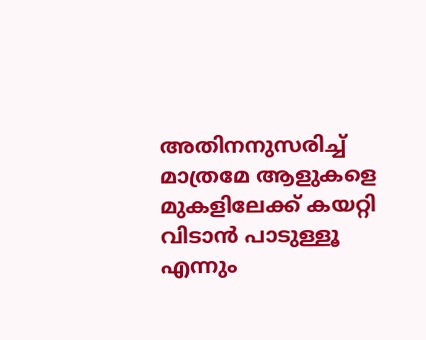അതിനനുസരിച്ച് മാത്രമേ ആളുകളെ മുകളിലേക്ക് കയറ്റി വിടാൻ പാടുള്ളൂ എന്നും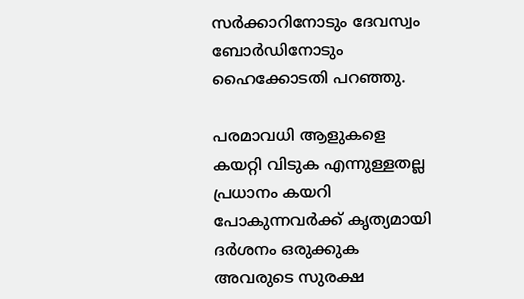സർക്കാറിനോടും ദേവസ്വം ബോർഡിനോടും ഹൈക്കോടതി പറഞ്ഞു.

പരമാവധി ആളുകളെ കയറ്റി വിടുക എന്നുള്ളതല്ല പ്രധാനം കയറി പോകുന്നവർക്ക് കൃത്യമായി ദർശനം ഒരുക്കുക അവരുടെ സുരക്ഷ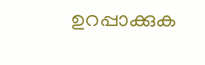ഉറപ്പാക്കുക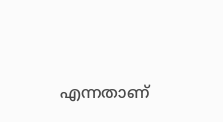എന്നതാണ്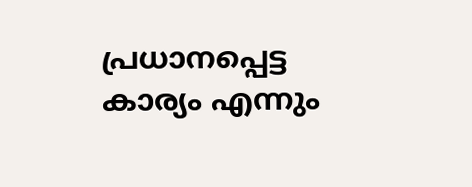പ്രധാനപ്പെട്ട കാര്യം എന്നും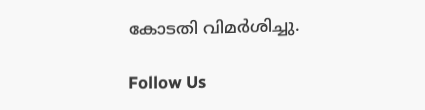കോടതി വിമർശിച്ചു.

Follow Us